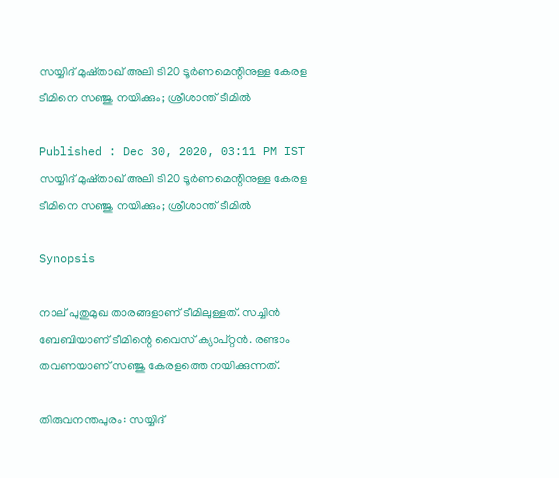സയ്യിദ് മുഷ്താഖ് അലി ടി20 ടൂര്‍ണമെന്റിനുള്ള കേരള ടീമിനെ സഞ്ജു നയിക്കും; ശ്രീശാന്ത് ടീമില്‍

Published : Dec 30, 2020, 03:11 PM IST
സയ്യിദ് മുഷ്താഖ് അലി ടി20 ടൂര്‍ണമെന്റിനുള്ള കേരള ടീമിനെ സഞ്ജു നയിക്കും; ശ്രീശാന്ത് ടീമില്‍

Synopsis

നാല് പുതുമുഖ താരങ്ങളാണ് ടീമിലുള്ളത്. സച്ചിന്‍ ബേബിയാണ് ടീമിന്റെ വൈസ് ക്യാപ്റ്റന്‍. രണ്ടാം തവണയാണ് സഞ്ജു കേരളത്തെ നയിക്കുന്നത്.

തിരുവനന്തപുരം: സയ്യിദ്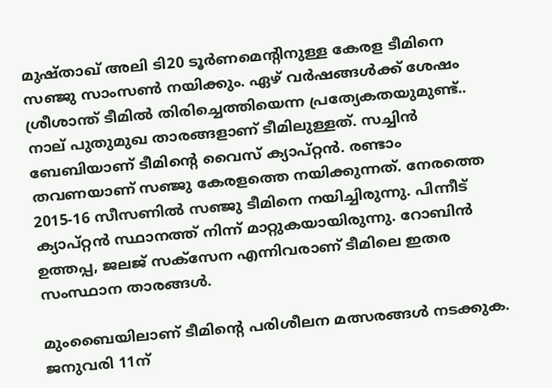മുഷ്താഖ് അലി ടി20 ടൂര്‍ണമെന്റിനുള്ള കേരള ടീമിനെ സഞ്ജു സാംസണ്‍ നയിക്കും. ഏഴ് വര്‍ഷങ്ങള്‍ക്ക് ശേഷം ശ്രീശാന്ത് ടീമില്‍ തിരിച്ചെത്തിയെന്ന പ്രത്യേകതയുമുണ്ട്.. നാല് പുതുമുഖ താരങ്ങളാണ് ടീമിലുള്ളത്. സച്ചിന്‍ ബേബിയാണ് ടീമിന്റെ വൈസ് ക്യാപ്റ്റന്‍. രണ്ടാം തവണയാണ് സഞ്ജു കേരളത്തെ നയിക്കുന്നത്. നേരത്തെ 2015-16 സീസണില്‍ സഞ്ജു ടീമിനെ നയിച്ചിരുന്നു. പിന്നീട് ക്യാപ്റ്റന്‍ സ്ഥാനത്ത് നിന്ന് മാറ്റുകയായിരുന്നു. റോബിന്‍ ഉത്തപ്പ, ജലജ് സക്‌സേന എന്നിവരാണ് ടീമിലെ ഇതര സംസ്ഥാന താരങ്ങള്‍.

മുംബൈയിലാണ് ടീമിന്റെ പരിശീലന മത്സരങ്ങള്‍ നടക്കുക. ജനുവരി 11ന്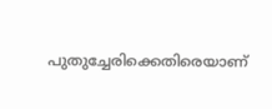പുതുച്ചേരിക്കെതിരെയാണ്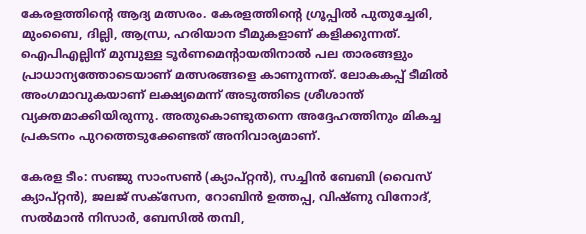കേരളത്തിന്റെ ആദ്യ മത്സരം. കേരളത്തിന്റെ ഗ്രൂപ്പില്‍ പുതുച്ചേരി, മുംബൈ, ദില്ലി, ആന്ധ്ര, ഹരിയാന ടീമുകളാണ് കളിക്കുന്നത്. ഐപിഎല്ലിന് മുമ്പുള്ള ടൂര്‍ണമെന്റായതിനാല്‍ പല താരങ്ങളും പ്രാധാന്യത്തോടെയാണ് മത്സരങ്ങളെ കാണുന്നത്. ലോകകപ്പ് ടീമില്‍ അംഗമാവുകയാണ് ലക്ഷ്യമെന്ന് അടുത്തിടെ ശ്രീശാന്ത് വ്യക്തമാക്കിയിരുന്നു. അതുകൊണ്ടുതന്നെ അദ്ദേഹത്തിനും മികച്ച പ്രകടനം പുറത്തെടുക്കേണ്ടത് അനിവാര്യമാണ്.

കേരള ടീം: സഞ്ജു സാംസണ്‍ (ക്യാപ്റ്റന്‍), സച്ചിന്‍ ബേബി (വൈസ് ക്യാപ്റ്റന്‍), ജലജ് സക്‌സേന, റോബിന്‍ ഉത്തപ്പ, വിഷ്ണു വിനോദ്, സല്‍മാന്‍ നിസാര്‍, ബേസില്‍ തമ്പി,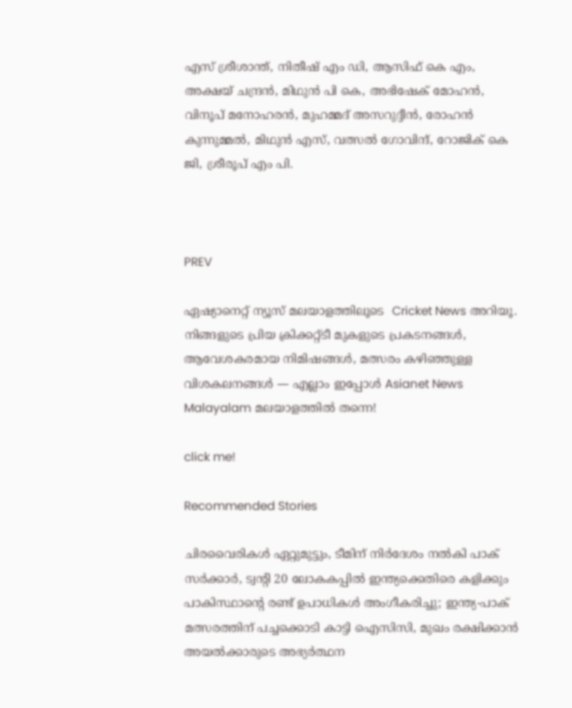എസ് ശ്രീശാന്ത്, നിതീഷ് എം ഡി, ആസിഫ് കെ എം, അക്ഷയ് ചന്ദ്രന്‍, മിഥുന്‍ പി കെ, അഭിഷേക് മോഹന്‍, വിനൂപ് മനോഹരന്‍, മുഹമ്മദ് അസറുദ്ദീന്‍, രോഹന്‍ കുന്നുമ്മല്‍, മിഥുന്‍ എസ്, വത്സല്‍ ഗോവിന്ദ്, റോജിക് കെ ജി, ശ്രീരൂപ് എം പി.



PREV

ഏഷ്യാനെറ്റ് ന്യൂസ് മലയാളത്തിലൂടെ  Cricket News അറിയൂ.  നിങ്ങളുടെ പ്രിയ ക്രിക്കറ്റ്ടീ മുകളുടെ പ്രകടനങ്ങൾ, ആവേശകരമായ നിമിഷങ്ങൾ, മത്സരം കഴിഞ്ഞുള്ള വിശകലനങ്ങൾ — എല്ലാം ഇപ്പോൾ Asianet News Malayalam മലയാളത്തിൽ തന്നെ!

click me!

Recommended Stories

ചിരവൈരികൾ ഏറ്റുമുട്ടും, ടീമിന് നിർദേശം നൽകി പാക് സർക്കാർ, ട്വന്‍റി 20 ലോകകപ്പിൽ ഇന്ത്യക്കെതിരെ കളിക്കും
പാകിസ്ഥാന്‍റെ രണ്ട് ഉപാധികൾ അംഗീകരിച്ചു; ഇന്ത്യ-പാക് മത്സരത്തിന് പച്ചക്കൊടി കാട്ടി ഐസിസി, മുഖം രക്ഷിക്കാൻ അയൽക്കാരുടെ അഭ്യർത്ഥന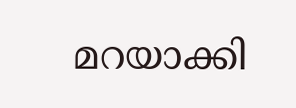മറയാക്കി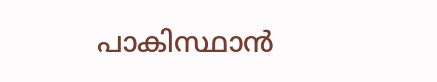പാകിസ്ഥാന്‍